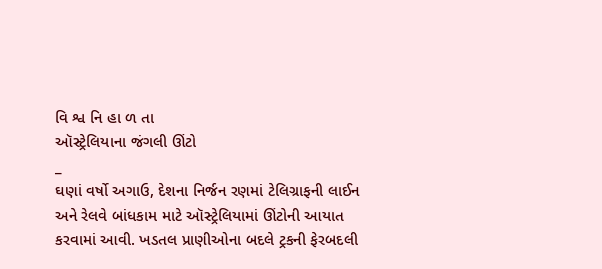વિ શ્વ નિ હા ળ તા
ઑસ્ટ્રેલિયાના જંગલી ઊંટો
_
ઘણાં વર્ષો અગાઉ, દેશના નિર્જન રણમાં ટેલિગ્રાફની લાઈન અને રેલવે બાંધકામ માટે ઑસ્ટ્રેલિયામાં ઊંટોની આયાત કરવામાં આવી. ખડતલ પ્રાણીઓના બદલે ટ્રકની ફેરબદલી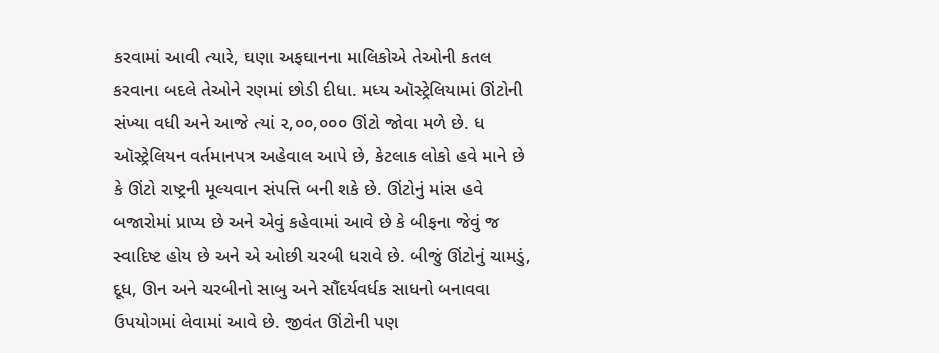કરવામાં આવી ત્યારે, ઘણા અફઘાનના માલિકોએ તેઓની કતલ કરવાના બદલે તેઓને રણમાં છોડી દીધા. મધ્ય ઑસ્ટ્રેલિયામાં ઊંટોની સંખ્યા વધી અને આજે ત્યાં ૨,૦૦,૦૦૦ ઊંટો જોવા મળે છે. ધ ઑસ્ટ્રેલિયન વર્તમાનપત્ર અહેવાલ આપે છે, કેટલાક લોકો હવે માને છે કે ઊંટો રાષ્ટ્રની મૂલ્યવાન સંપત્તિ બની શકે છે. ઊંટોનું માંસ હવે બજારોમાં પ્રાપ્ય છે અને એવું કહેવામાં આવે છે કે બીફના જેવું જ સ્વાદિષ્ટ હોય છે અને એ ઓછી ચરબી ધરાવે છે. બીજું ઊંટોનું ચામડું, દૂધ, ઊન અને ચરબીનો સાબુ અને સૌંદર્યવર્ધક સાધનો બનાવવા ઉપયોગમાં લેવામાં આવે છે. જીવંત ઊંટોની પણ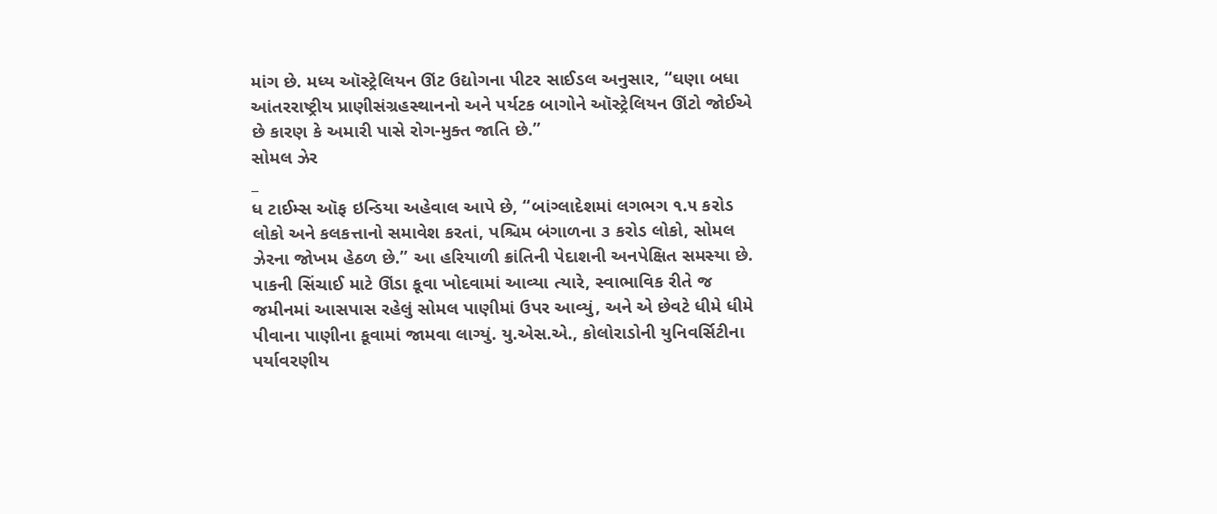માંગ છે. મધ્ય ઑસ્ટ્રેલિયન ઊંટ ઉદ્યોગના પીટર સાઈડલ અનુસાર, “ઘણા બધા આંતરરાષ્ટ્રીય પ્રાણીસંગ્રહસ્થાનનો અને પર્યટક બાગોને ઑસ્ટ્રેલિયન ઊંટો જોઈએ છે કારણ કે અમારી પાસે રોગ-મુક્ત જાતિ છે.”
સોમલ ઝેર
_
ધ ટાઈમ્સ ઑફ ઇન્ડિયા અહેવાલ આપે છે, “બાંગ્લાદેશમાં લગભગ ૧.૫ કરોડ લોકો અને કલકત્તાનો સમાવેશ કરતાં, પશ્ચિમ બંગાળના ૩ કરોડ લોકો, સોમલ ઝેરના જોખમ હેઠળ છે.” આ હરિયાળી ક્રાંતિની પેદાશની અનપેક્ષિત સમસ્યા છે. પાકની સિંચાઈ માટે ઊંડા કૂવા ખોદવામાં આવ્યા ત્યારે, સ્વાભાવિક રીતે જ જમીનમાં આસપાસ રહેલું સોમલ પાણીમાં ઉપર આવ્યું, અને એ છેવટે ધીમે ધીમે પીવાના પાણીના કૂવામાં જામવા લાગ્યું. યુ.એસ.એ., કોલોરાડોની યુનિવર્સિટીના પર્યાવરણીય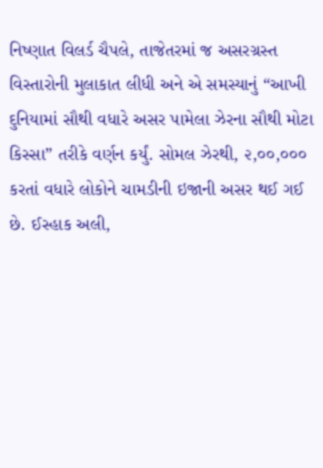નિષ્ણાત વિલર્ડ ચૈપલે, તાજેતરમાં જ અસરગ્રસ્ત વિસ્તારોની મુલાકાત લીધી અને એ સમસ્યાનું “આખી દુનિયામાં સૌથી વધારે અસર પામેલા ઝેરના સૌથી મોટા કિસ્સા” તરીકે વર્ણન કર્યું. સોમલ ઝેરથી, ૨,૦૦,૦૦૦ કરતાં વધારે લોકોને ચામડીની ઇજાની અસર થઈ ગઈ છે. ઈસ્હાક અલી,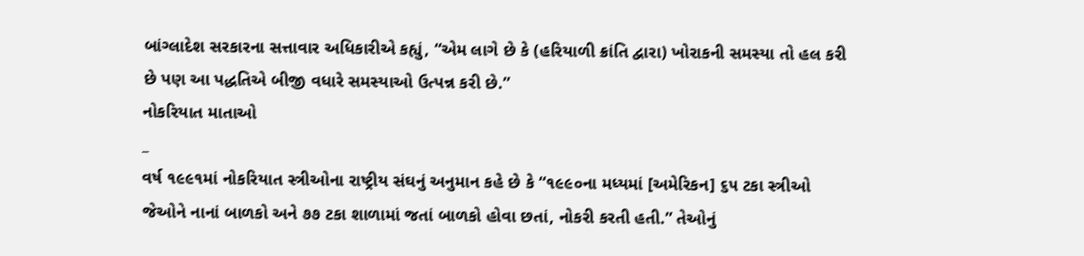બાંગ્લાદેશ સરકારના સત્તાવાર અધિકારીએ કહ્યું, “એમ લાગે છે કે (હરિયાળી ક્રાંતિ દ્વારા) ખોરાકની સમસ્યા તો હલ કરી છે પણ આ પદ્ધતિએ બીજી વધારે સમસ્યાઓ ઉત્પન્ન કરી છે.”
નોકરિયાત માતાઓ
_
વર્ષ ૧૯૯૧માં નોકરિયાત સ્ત્રીઓના રાષ્ટ્રીય સંઘનું અનુમાન કહે છે કે “૧૯૯૦ના મધ્યમાં [અમેરિકન] ૬૫ ટકા સ્ત્રીઓ જેઓને નાનાં બાળકો અને ૭૭ ટકા શાળામાં જતાં બાળકો હોવા છતાં, નોકરી કરતી હતી.” તેઓનું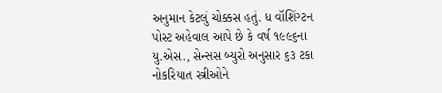અનુમાન કેટલું ચોક્કસ હતું. ધ વૉશિંગ્ટન પોસ્ટ અહેવાલ આપે છે કે વર્ષ ૧૯૯૬ના યુ.એસ., સેન્સસ બ્યુરો અનુસાર ૬૩ ટકા નોકરિયાત સ્ત્રીઓને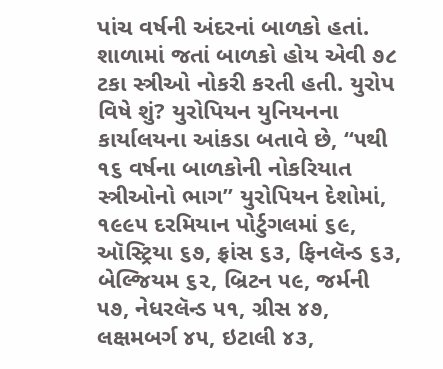પાંચ વર્ષની અંદરનાં બાળકો હતાં. શાળામાં જતાં બાળકો હોય એવી ૭૮ ટકા સ્ત્રીઓ નોકરી કરતી હતી. યુરોપ વિષે શું? યુરોપિયન યુનિયનના કાર્યાલયના આંકડા બતાવે છે, “૫થી ૧૬ વર્ષના બાળકોની નોકરિયાત સ્ત્રીઓનો ભાગ” યુરોપિયન દેશોમાં, ૧૯૯૫ દરમિયાન પોર્ટુગલમાં ૬૯, ઑસ્ટ્રિયા ૬૭, ફ્રાંસ ૬૩, ફિનલૅન્ડ ૬૩, બેલ્જિયમ ૬૨, બ્રિટન ૫૯, જર્મની ૫૭, નેધરલૅન્ડ ૫૧, ગ્રીસ ૪૭, લક્ષમબર્ગ ૪૫, ઇટાલી ૪૩,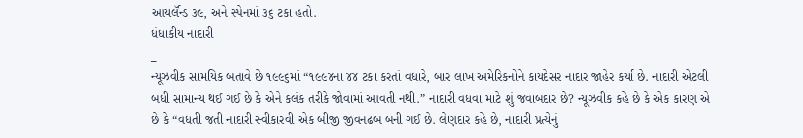આયર્લૅન્ડ ૩૯, અને સ્પેનમાં ૩૬ ટકા હતો.
ધંધાકીય નાદારી
_
ન્યૂઝવીક સામયિક બતાવે છે ૧૯૯૬માં “૧૯૯૪ના ૪૪ ટકા કરતાં વધારે, બાર લાખ અમેરિકનોને કાયદેસર નાદાર જાહેર કર્યા છે. નાદારી એટલી બધી સામાન્ય થઈ ગઈ છે કે એને કલંક તરીકે જોવામાં આવતી નથી.” નાદારી વધવા માટે શું જવાબદાર છે? ન્યૂઝવીક કહે છે કે એક કારણ એ છે કે “વધતી જતી નાદારી સ્વીકારવી એક બીજી જીવનઢબ બની ગઈ છે. લેણદાર કહે છે, નાદારી પ્રત્યેનું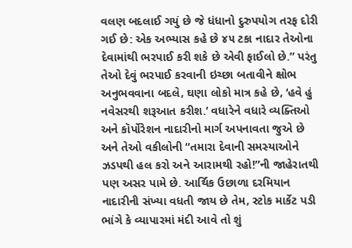વલણ બદલાઈ ગયું છે જે ધંધાનો દુરુપયોગ તરફ દોરી ગઈ છે: એક અભ્યાસ કહે છે ૪૫ ટકા નાદાર તેઓના દેવામાંથી ભરપાઈ કરી શકે છે એવી ફાઈલો છે.” પરંતુ તેઓ દેવું ભરપાઈ કરવાની ઇચ્છા બતાવીને ક્ષોભ અનુભવવાના બદલે, ઘણા લોકો માત્ર કહે છે, ‘હવે હું નવેસરથી શરૂઆત કરીશ.’ વધારેને વધારે વ્યક્તિઓ અને કૉર્પોરેશન નાદારીનો માર્ગ અપનાવતા જુએ છે અને તેઓ વકીલોની “તમારા દેવાની સમસ્યાઓને ઝડપથી હલ કરો અને આરામથી રહો!”ની જાહેરાતથી પણ અસર પામે છે. આર્થિક ઉછાળા દરમિયાન નાદારીની સંખ્યા વધતી જાય છે તેમ, સ્ટોક માર્કેટ પડી ભાંગે કે વ્યાપારમાં મંદી આવે તો શું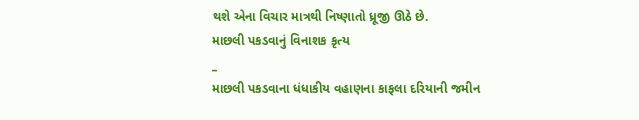થશે એના વિચાર માત્રથી નિષ્ણાતો ધ્રૂજી ઊઠે છે.
માછલી પકડવાનું વિનાશક કૃત્ય
_
માછલી પકડવાના ધંધાકીય વહાણના કાફલા દરિયાની જમીન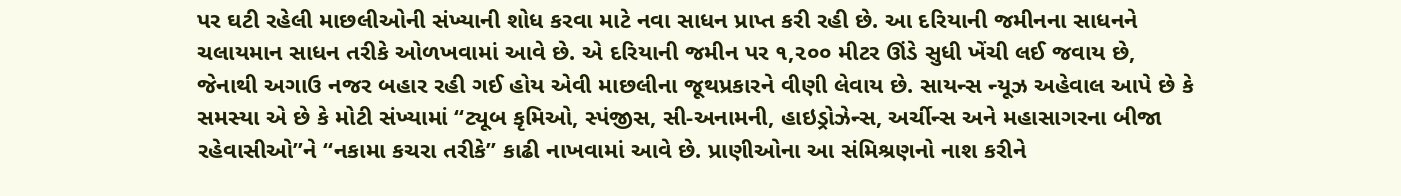પર ઘટી રહેલી માછલીઓની સંખ્યાની શોધ કરવા માટે નવા સાધન પ્રાપ્ત કરી રહી છે. આ દરિયાની જમીનના સાધનને ચલાયમાન સાધન તરીકે ઓળખવામાં આવે છે. એ દરિયાની જમીન પર ૧,૨૦૦ મીટર ઊંડે સુધી ખેંચી લઈ જવાય છે, જેનાથી અગાઉ નજર બહાર રહી ગઈ હોય એવી માછલીના જૂથપ્રકારને વીણી લેવાય છે. સાયન્સ ન્યૂઝ અહેવાલ આપે છે કે સમસ્યા એ છે કે મોટી સંખ્યામાં “ટ્યૂબ કૃમિઓ, સ્પંજીસ, સી-અનામની, હાઇડ્રોઝેન્સ, અર્ચીન્સ અને મહાસાગરના બીજા રહેવાસીઓ”ને “નકામા કચરા તરીકે” કાઢી નાખવામાં આવે છે. પ્રાણીઓના આ સંમિશ્રણનો નાશ કરીને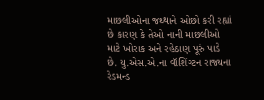માછલીઓના જથ્થાને ઓછો કરી રહ્યાં છે કારણ કે તેઓ નાની માછલીઓ માટે ખોરાક અને રહેઠાણ પૂરું પાડે છે. યુ.એસ.એ.ના વૉશિંગ્ટન રાજ્યના રેડમન્ડ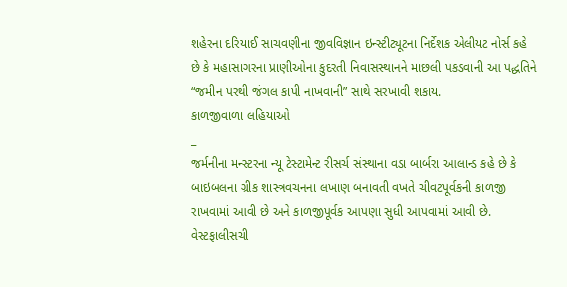શહેરના દરિયાઈ સાચવણીના જીવવિજ્ઞાન ઇન્સ્ટીટ્યૂટના નિર્દેશક એલીયટ નોર્સ કહે છે કે મહાસાગરના પ્રાણીઓના કુદરતી નિવાસસ્થાનને માછલી પકડવાની આ પદ્ધતિને “જમીન પરથી જંગલ કાપી નાખવાની” સાથે સરખાવી શકાય.
કાળજીવાળા લહિયાઓ
_
જર્મનીના મન્સ્ટરના ન્યૂ ટેસ્ટામેન્ટ રીસર્ચ સંસ્થાના વડા બાર્બરા આલાન્ડ કહે છે કે બાઇબલના ગ્રીક શાસ્ત્રવચનના લખાણ બનાવતી વખતે ચીવટપૂર્વકની કાળજી રાખવામાં આવી છે અને કાળજીપૂર્વક આપણા સુધી આપવામાં આવી છે. વેસ્ટફાલીસચી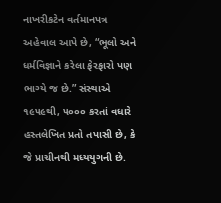નાખરીકટેન વર્તમાનપત્ર અહેવાલ આપે છે, “ભૂલો અને ધર્મવિજ્ઞાને કરેલા ફેરફારો પણ ભાગ્યે જ છે.” સંસ્થાએ ૧૯૫૯થી, ૫૦૦૦ કરતાં વધારે હસ્તલેખિત પ્રતો તપાસી છે, કે જે પ્રાચીનથી મધ્યયુગની છે.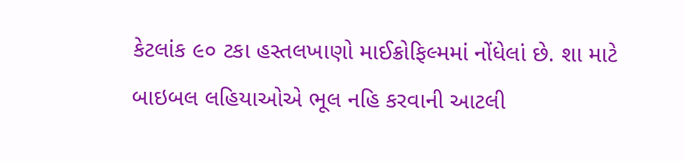કેટલાંક ૯૦ ટકા હસ્તલખાણો માઈક્રોફિલ્મમાં નોંધેલાં છે. શા માટે બાઇબલ લહિયાઓએ ભૂલ નહિ કરવાની આટલી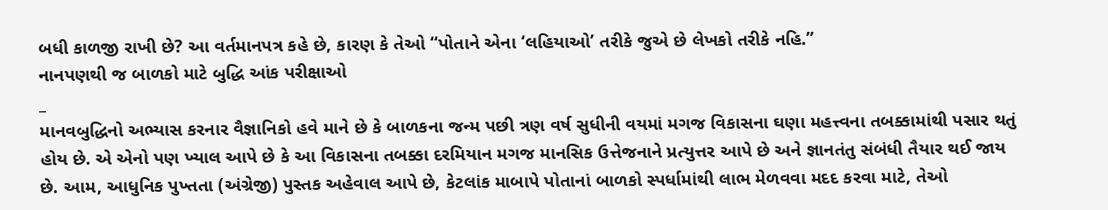બધી કાળજી રાખી છે? આ વર્તમાનપત્ર કહે છે, કારણ કે તેઓ “પોતાને એના ‘લહિયાઓ’ તરીકે જુએ છે લેખકો તરીકે નહિ.”
નાનપણથી જ બાળકો માટે બુદ્ધિ આંક પરીક્ષાઓ
_
માનવબુદ્ધિનો અભ્યાસ કરનાર વૈજ્ઞાનિકો હવે માને છે કે બાળકના જન્મ પછી ત્રણ વર્ષ સુધીની વયમાં મગજ વિકાસના ઘણા મહત્ત્વના તબક્કામાંથી પસાર થતું હોય છે. એ એનો પણ ખ્યાલ આપે છે કે આ વિકાસના તબક્કા દરમિયાન મગજ માનસિક ઉત્તેજનાને પ્રત્યુત્તર આપે છે અને જ્ઞાનતંતુ સંબંધી તૈયાર થઈ જાય છે. આમ, આધુનિક પુખ્તતા (અંગ્રેજી) પુસ્તક અહેવાલ આપે છે, કેટલાંક માબાપે પોતાનાં બાળકો સ્પર્ધામાંથી લાભ મેળવવા મદદ કરવા માટે, તેઓ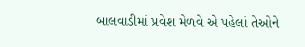બાલવાડીમાં પ્રવેશ મેળવે એ પહેલાં તેઓને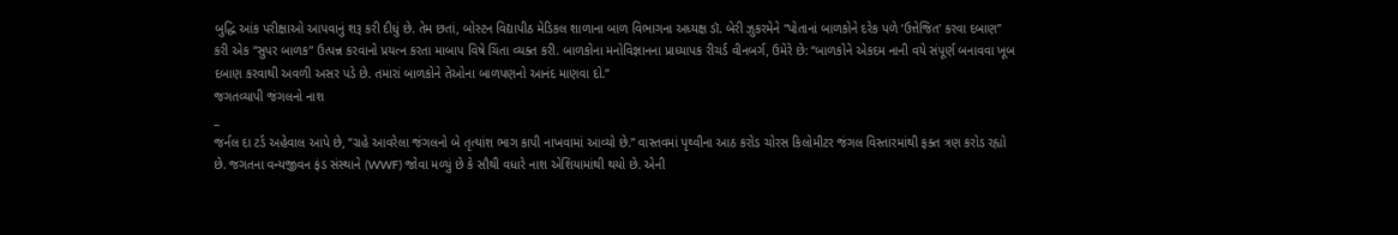બુદ્ધિ આંક પરીક્ષાઓ આપવાનું શરૂ કરી દીધું છે. તેમ છતાં, બોસ્ટન વિદ્યાપીઠ મેડિકલ શાળાના બાળ વિભાગના અધ્યક્ષ ડૉ. બેરી ઝુકરમેને “પોતાનાં બાળકોને દરેક પળે ‘ઉત્તેજિત’ કરવા દબાણ” કરી એક “સુપર બાળક” ઉત્પન્ન કરવાનો પ્રયત્ન કરતા માબાપ વિષે ચિંતા વ્યક્ત કરી. બાળકોના મનોવિજ્ઞાનના પ્રાધ્યાપક રીચર્ડ વીનબર્ગ, ઉમેરે છે: “બાળકોને એકદમ નાની વયે સંપૂર્ણ બનાવવા ખૂબ દબાણ કરવાથી અવળી અસર પડે છે. તમારાં બાળકોને તેઓના બાળપણનો આનંદ માણવા દો.”
જગતવ્યાપી જંગલનો નાશ
_
જર્નલ દા ટર્ડ અહેવાલ આપે છે, “ગ્રહે આવરેલા જંગલનો બે તૃત્યાંશ ભાગ કાપી નાખવામાં આવ્યો છે.” વાસ્તવમાં પૃથ્વીના આઠ કરોડ ચોરસ કિલોમીટર જંગલ વિસ્તારમાંથી ફક્ત ત્રણ કરોડ રહ્યો છે. જગતના વન્યજીવન ફંડ સંસ્થાને (WWF) જોવા મળ્યું છે કે સૌથી વધારે નાશ એશિયામાંથી થયો છે. એની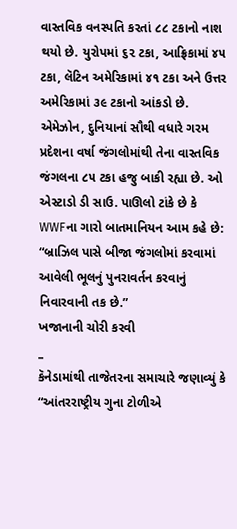વાસ્તવિક વનસ્પતિ કરતાં ૮૮ ટકાનો નાશ થયો છે. યુરોપમાં ૬૨ ટકા, આફ્રિકામાં ૪૫ ટકા, લૅટિન અમેરિકામાં ૪૧ ટકા અને ઉત્તર અમેરિકામાં ૩૯ ટકાનો આંકડો છે. એમેઝોન, દુનિયાનાં સૌથી વધારે ગરમ પ્રદેશના વર્ષા જંગલોમાંથી તેના વાસ્તવિક જંગલના ૮૫ ટકા હજુ બાકી રહ્યા છે. ઓ એસ્ટાડો ડી સાઉ. પાઊલો ટાંકે છે કે WWFના ગારો બાતમાનિયન આમ કહે છે: “બ્રાઝિલ પાસે બીજા જંગલોમાં કરવામાં આવેલી ભૂલનું પુનરાવર્તન કરવાનું નિવારવાની તક છે.”
ખજાનાની ચોરી કરવી
_
કૅનેડામાંથી તાજેતરના સમાચારે જણાવ્યું કે “આંતરરાષ્ટ્રીય ગુના ટોળીએ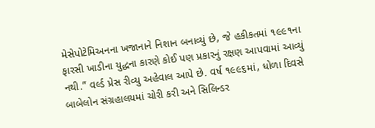મેસેપોટેમિઅનના ખજાનાને નિશાન બનાવ્યું છે, જે હકીકતમાં ૧૯૯૧ના ફારસી ખાડીના યુદ્ધના કારણે કોઈ પણ પ્રકારનું રક્ષણ આપવામાં આવ્યું નથી.” વર્લ્ડ પ્રેસ રીવ્યુ અહેવાલ આપે છે. વર્ષ ૧૯૯૬માં, ધોળા દિવસે બાબેલોન સંગ્રહાલયમાં ચોરી કરી અને સિલિન્ડર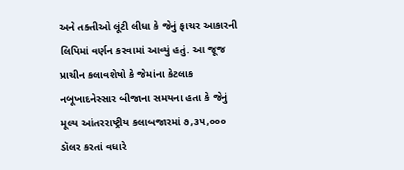અને તક્તીઓ લૂંટી લીધા કે જેનું ફાચર આકારની લિપિમાં વર્ણન કરવામાં આવ્યું હતું. આ જૂજ પ્રાચીન કલાવશેષો કે જેમાંના કેટલાક નબૂખાદનેસ્સાર બીજાના સમયના હતા કે જેનું મૂલ્ય આંતરરાષ્ટ્રીય કલાબજારમાં ૭,૩૫,૦૦૦ ડૉલર કરતાં વધારે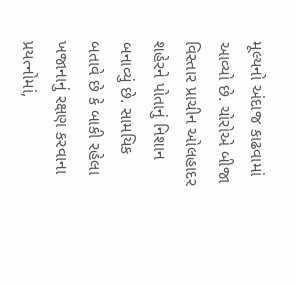મૂલ્યનો અંદાજ કાઢવામાં આવ્યો છે. ચોરોએ બીજા વિસ્તાર પ્રાચીન ઓલહાદર શહેરને પોતાનું નિશાન બનાવ્યું છે. સામયિક બતાવે છે કે બાકી રહેલા ખજાનાનું રક્ષણ કરવાના પ્રયત્નોમાં,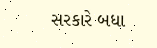સરકારે બધા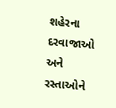શહેરના દરવાજાઓ અને રસ્તાઓને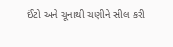ઈંટો અને ચૂનાથી ચણીને સીલ કરી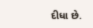દીધા છે.